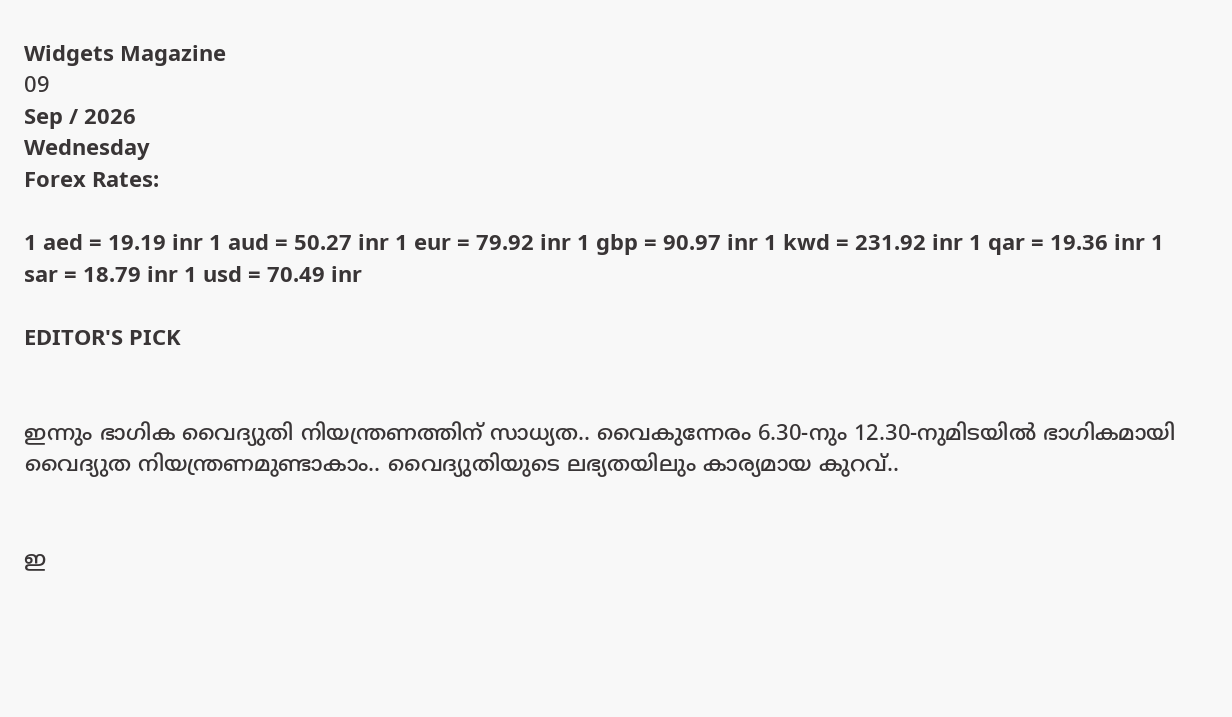Widgets Magazine
09
Sep / 2026
Wednesday
Forex Rates:

1 aed = 19.19 inr 1 aud = 50.27 inr 1 eur = 79.92 inr 1 gbp = 90.97 inr 1 kwd = 231.92 inr 1 qar = 19.36 inr 1 sar = 18.79 inr 1 usd = 70.49 inr

EDITOR'S PICK


ഇന്നും ഭാഗിക വൈദ്യുതി നിയന്ത്രണത്തിന് സാധ്യത.. വൈകുന്നേരം 6.30-നും 12.30-നുമിടയിൽ ഭാഗികമായി വൈദ്യുത നിയന്ത്രണമുണ്ടാകാം.. വൈദ്യുതിയുടെ ലഭ്യതയിലും കാര്യമായ കുറവ്..


ഇ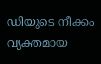ഡിയുടെ നീക്കം വ്യക്തമായ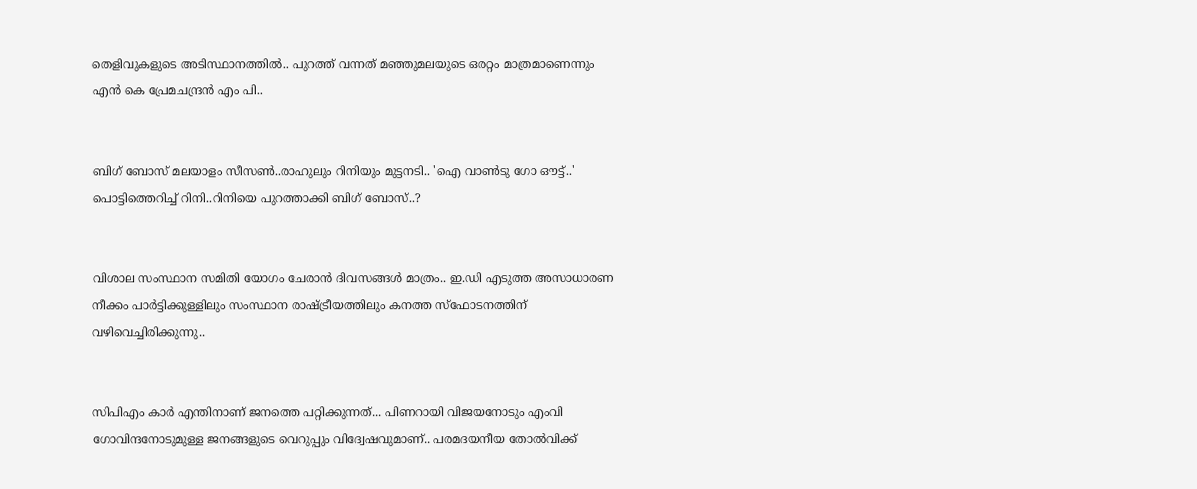തെളിവുകളുടെ അടിസ്ഥാനത്തിൽ.. പുറത്ത് വന്നത് മഞ്ഞുമലയുടെ ഒരറ്റം മാത്രമാണെന്നും എൻ കെ പ്രേമചന്ദ്രൻ എം പി..


ബിഗ് ബോസ് മലയാളം സീസൺ..രാഹുലും റിനിയും മുട്ടനടി.. 'ഐ വാൺടു ഗോ ഔട്ട്..' പൊട്ടിത്തെറിച്ച് റിനി..റിനിയെ പുറത്താക്കി ബിഗ് ബോസ്..?


വിശാല സംസ്ഥാന സമിതി യോഗം ചേരാന്‍ ദിവസങ്ങള്‍ മാത്രം.. ഇ.ഡി എടുത്ത അസാധാരണ നീക്കം പാര്‍ട്ടിക്കുള്ളിലും സംസ്ഥാന രാഷ്ട്രീയത്തിലും കനത്ത സ്‌ഫോടനത്തിന് വഴിവെച്ചിരിക്കുന്നു..


സിപിഎം കാര്‍ എന്തിനാണ് ജനത്തെ പറ്റിക്കുന്നത്... പിണറായി വിജയനോടും എംവി ഗോവിന്ദനോടുമുള്ള ജനങ്ങളുടെ വെറുപ്പും വിദ്വേഷവുമാണ്.. പരമദയനീയ തോല്‍വിക്ക്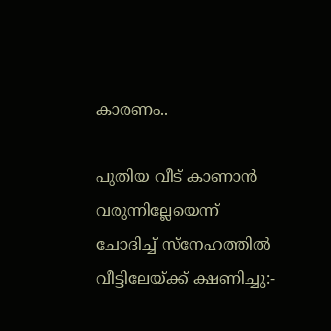കാരണം..

പുതിയ വീട് കാണാന്‍ വരുന്നില്ലേയെന്ന് ചോദിച്ച് സ്നേഹത്തിൽ വീട്ടിലേയ്ക്ക് ക്ഷണിച്ചു:-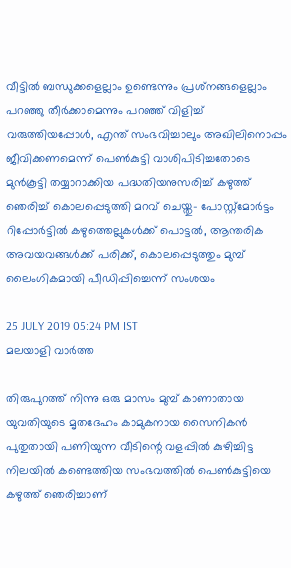വീട്ടില്‍ ബന്ധുക്കളെല്ലാം ഉണ്ടെന്നും പ്രശ്‌നങ്ങളെല്ലാം പറഞ്ഞു തീര്‍ക്കാമെന്നും പറഞ്ഞ് വിളിച്ച് വരുത്തിയപ്പോൾ, എന്ത് സംഭവിച്ചാലും അഖിലിനൊപ്പം ജീവിക്കണമെന്ന് പെൺകുട്ടി വാശിപിടിച്ചതോടെ മുൻകൂട്ടി തയ്യാറാക്കിയ പദ്ധതിയനുസരിച്ച് കഴുത്ത് ഞെരിച്ച് കൊലപ്പെടുത്തി മറവ് ചെയ്തു- പോസ്റ്റ്മോർട്ടം റിപ്പോർട്ടിൽ കഴുത്തെല്ലുകൾക്ക് പൊട്ടൽ, ആന്തരിക അവയവങ്ങള്‍ക്ക് പരിക്ക്, കൊലപ്പെടുത്തും മുമ്പ് ലൈംഗികമായി പീഡിപ്പിച്ചെന്ന് സംശയം

25 JULY 2019 05:24 PM IST
മലയാളി വാര്‍ത്ത

തിരുപുറത്ത് നിന്നു ഒരു മാസം മുമ്പ് കാണാതായ യുവതിയുടെ മൃതദേഹം കാമുകനായ സൈനികന്‍ പുതുതായി പണിയുന്ന വീടിന്റെ വളപ്പില്‍ കുഴിച്ചിട്ട നിലയില്‍ കണ്ടെത്തിയ സംഭവത്തിൽ പെൺകുട്ടിയെ കഴുത്ത് ഞെരിച്ചാണ്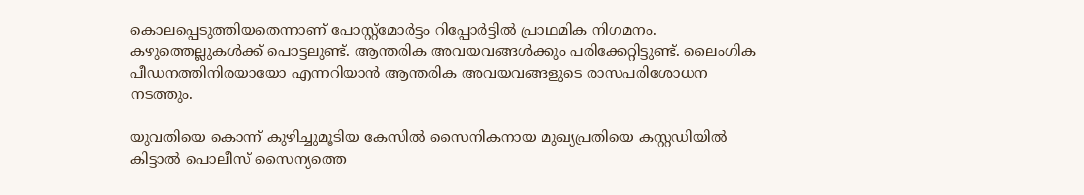കൊലപ്പെടുത്തിയതെന്നാണ് പോസ്റ്റ്മോർട്ടം റിപ്പോര്‍ട്ടില്‍ പ്രാഥമിക നിഗമനം. കഴുത്തെല്ലുകള്‍ക്ക് പൊട്ടലുണ്ട്. ആന്തരിക അവയവങ്ങള്‍ക്കും പരിക്കേറ്റിട്ടുണ്ട്. ലൈംഗിക പീഡനത്തിനിരയായോ എന്നറിയാന്‍ ആന്തരിക അവയവങ്ങളുടെ രാസപരിശോധന നടത്തും.

യുവതിയെ കൊന്ന് കുഴിച്ചുമൂടിയ കേസില്‍ സൈനികനായ മുഖ്യപ്രതിയെ കസ്റ്റഡിയില്‍ കിട്ടാല്‍ പൊലീസ് സൈന്യത്തെ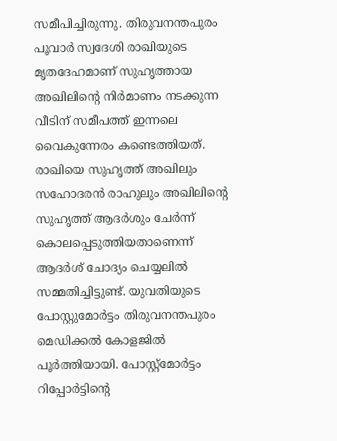സമീപിച്ചിരുന്നു. തിരുവനന്തപുരം പൂവാര്‍ സ്വദേശി രാഖിയുടെ മൃതദേഹമാണ് സുഹൃത്തായ അഖിലിന്റെ നിര്‍മാണം നടക്കുന്ന വീടിന് സമീപത്ത് ഇന്നലെ വൈകുന്നേരം കണ്ടെത്തിയത്. രാഖിയെ സുഹൃത്ത് അഖിലും സഹോദരന്‍ രാഹുലും അഖിലിന്റെ സുഹൃത്ത് ആദര്‍ശും ചേര്‍ന്ന് കൊലപ്പെടുത്തിയതാണെന്ന് ആദര്‍ശ് ചോദ്യം ചെയ്യലില്‍ സമ്മതിച്ചിട്ടുണ്ട്. യുവതിയുടെ പോസ്റ്റുമോര്‍ട്ടം തിരുവനന്തപുരം മെഡിക്കല്‍ കോളജില്‍ പൂര്‍ത്തിയായി. പോസ്റ്റ്‌മോര്‍ട്ടം റിപ്പോര്‍ട്ടിന്റെ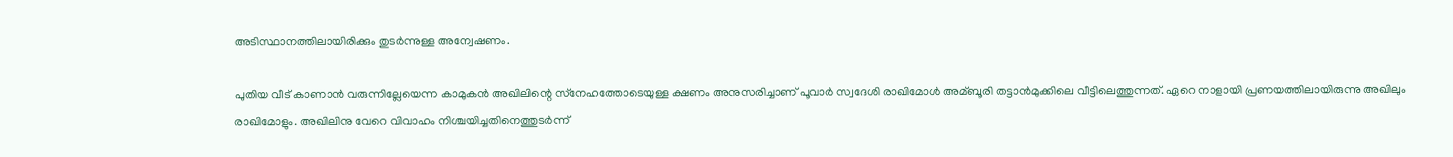അടിസ്ഥാനത്തിലായിരിക്കും തുടര്‍ന്നുള്ള അന്വേഷണം.

പുതിയ വീട് കാണാന്‍ വരുന്നില്ലേയെന്ന കാമുകന്‍ അഖിലിന്റെ സ്‌നേഹത്തോടെയുള്ള ക്ഷണം അനുസരിച്ചാണ് പൂവാര്‍ സ്വദേശി രാഖിമോള്‍ അമ്ബൂരി തട്ടാന്‍മുക്കിലെ വീട്ടിലെത്തുന്നത്. ഏറെ നാളായി പ്രണയത്തിലായിരുന്നു അഖിലും രാഖിമോളും. അഖിലിനു വേറെ വിവാഹം നിശ്ചയിച്ചതിനെത്തുടര്‍ന്ന്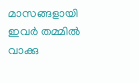മാസങ്ങളായി ഇവര്‍ തമ്മില്‍ വാക്കു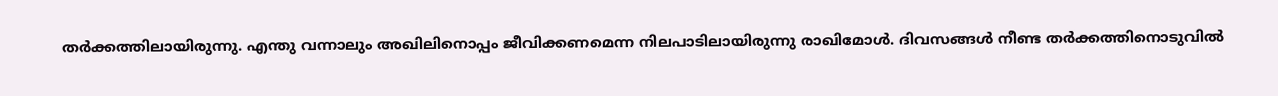തര്‍ക്കത്തിലായിരുന്നു. എന്തു വന്നാലും അഖിലിനൊപ്പം ജീവിക്കണമെന്ന നിലപാടിലായിരുന്നു രാഖിമോള്‍. ദിവസങ്ങള്‍ നീണ്ട തര്‍ക്കത്തിനൊടുവില്‍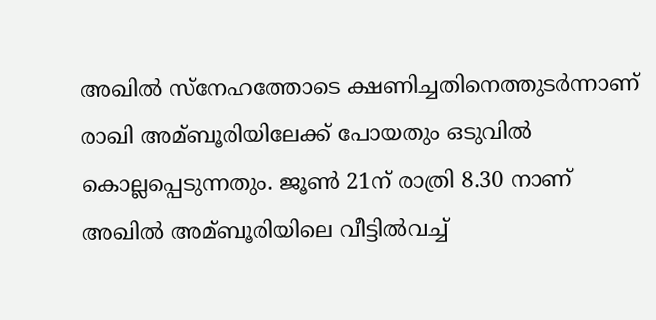അഖില്‍ സ്‌നേഹത്തോടെ ക്ഷണിച്ചതിനെത്തുടര്‍ന്നാണ് രാഖി അമ്ബൂരിയിലേക്ക് പോയതും ഒടുവില്‍ കൊല്ലപ്പെടുന്നതും. ജൂണ്‍ 21ന് രാത്രി 8.30 നാണ് അഖില്‍ അമ്ബൂരിയിലെ വീട്ടില്‍വച്ച്‌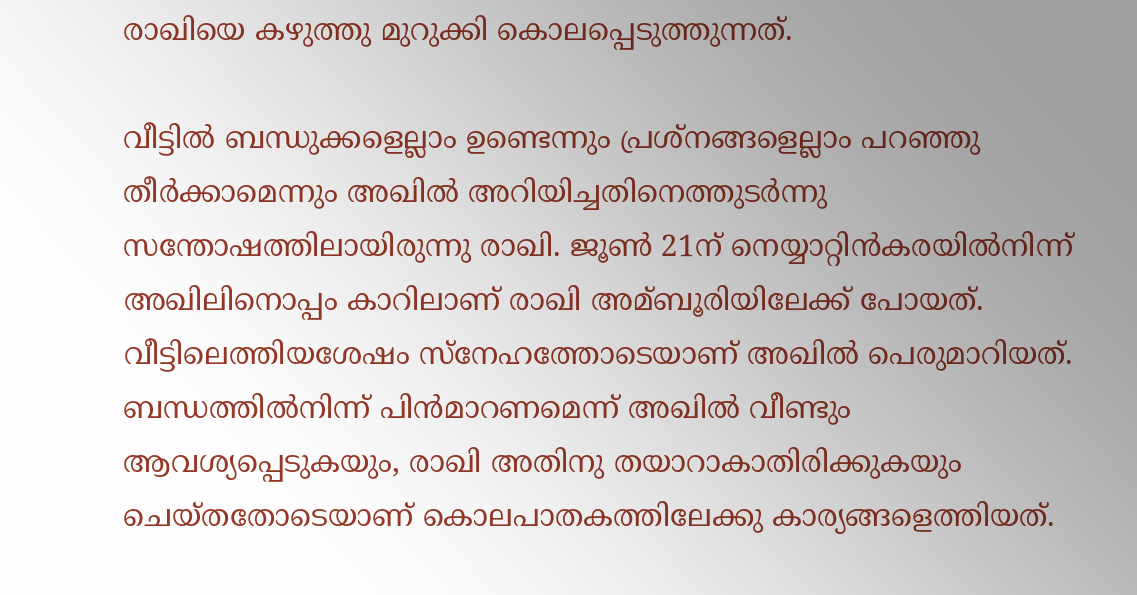രാഖിയെ കഴുത്തു മുറുക്കി കൊലപ്പെടുത്തുന്നത്.

വീട്ടില്‍ ബന്ധുക്കളെല്ലാം ഉണ്ടെന്നും പ്രശ്‌നങ്ങളെല്ലാം പറഞ്ഞു തീര്‍ക്കാമെന്നും അഖില്‍ അറിയിച്ചതിനെത്തുടര്‍ന്നു സന്തോഷത്തിലായിരുന്നു രാഖി. ജൂണ്‍ 21ന് നെയ്യാറ്റിന്‍കരയില്‍നിന്ന് അഖിലിനൊപ്പം കാറിലാണ് രാഖി അമ്ബൂരിയിലേക്ക് പോയത്. വീട്ടിലെത്തിയശേഷം സ്‌നേഹത്തോടെയാണ് അഖില്‍ പെരുമാറിയത്. ബന്ധത്തില്‍നിന്ന് പിന്‍മാറണമെന്ന് അഖില്‍ വീണ്ടും ആവശ്യപ്പെടുകയും, രാഖി അതിനു തയാറാകാതിരിക്കുകയും ചെയ്തതോടെയാണ് കൊലപാതകത്തിലേക്കു കാര്യങ്ങളെത്തിയത്.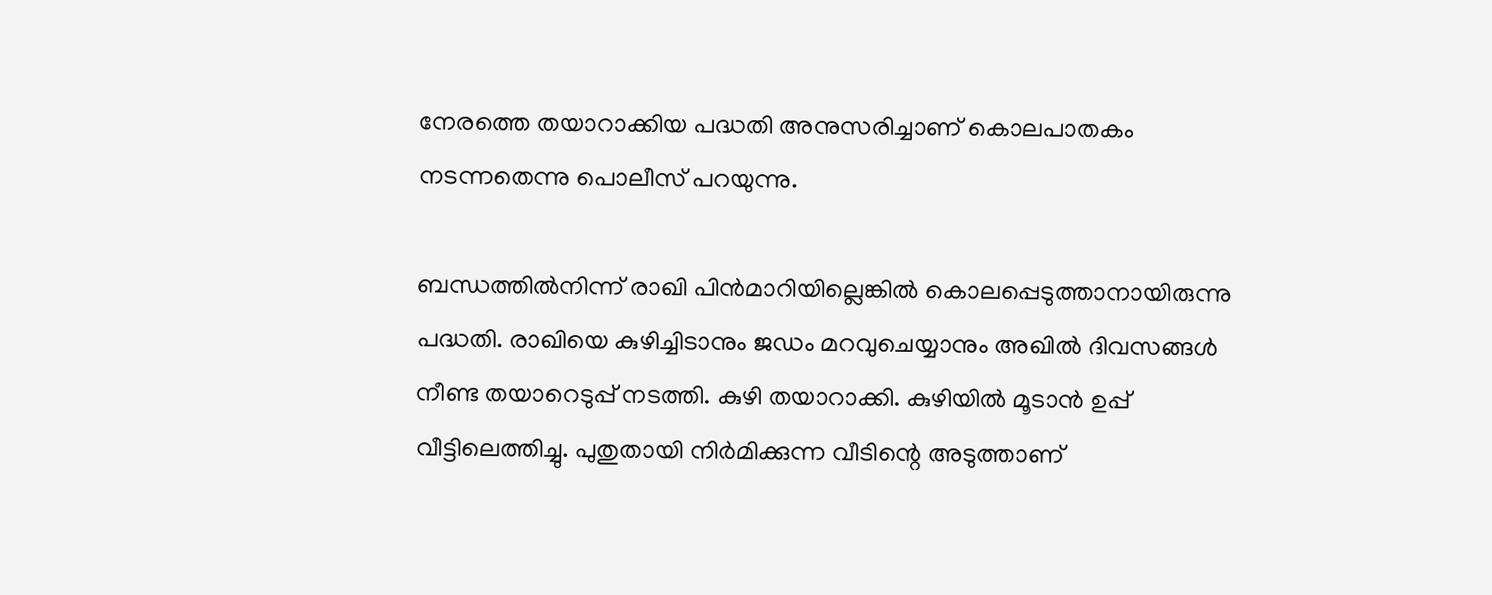നേരത്തെ തയാറാക്കിയ പദ്ധതി അനുസരിച്ചാണ് കൊലപാതകം നടന്നതെന്നു പൊലീസ് പറയുന്നു.

ബന്ധത്തില്‍നിന്ന് രാഖി പിന്‍മാറിയില്ലെങ്കില്‍ കൊലപ്പെടുത്താനായിരുന്നു പദ്ധതി. രാഖിയെ കുഴിച്ചിടാനും ജഡം മറവുചെയ്യാനും അഖില്‍ ദിവസങ്ങള്‍ നീണ്ട തയാറെടുപ്പ് നടത്തി. കുഴി തയാറാക്കി. കുഴിയില്‍ മൂടാന്‍ ഉപ്പ് വീട്ടിലെത്തിച്ചു. പുതുതായി നിര്‍മിക്കുന്ന വീടിന്റെ അടുത്താണ്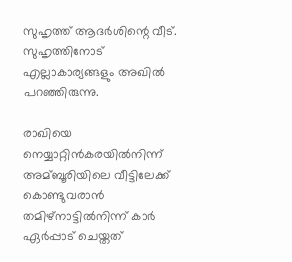സുഹൃത്ത് ആദര്‍ശിന്റെ വീട്. സുഹൃത്തിനോട് എല്ലാകാര്യങ്ങളും അഖില്‍ പറഞ്ഞിരുന്നു.

രാഖിയെ നെയ്യാറ്റിന്‍കരയില്‍നിന്ന് അമ്ബൂരിയിലെ വീട്ടിലേക്ക് കൊണ്ടുവരാന്‍ തമിഴ്‌നാട്ടില്‍നിന്ന് കാര്‍ ഏര്‍പ്പാട് ചെയ്തത്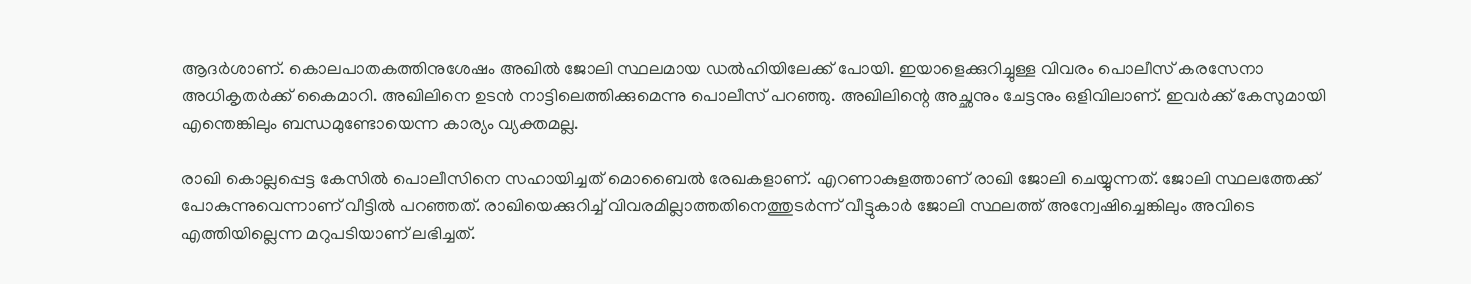ആദര്‍ശാണ്. കൊലപാതകത്തിനുശേഷം അഖില്‍ ജോലി സ്ഥലമായ ഡല്‍ഹിയിലേക്ക് പോയി. ഇയാളെക്കുറിച്ചുള്ള വിവരം പൊലീസ് കരസേനാ അധികൃതര്‍ക്ക് കൈമാറി. അഖിലിനെ ഉടന്‍ നാട്ടിലെത്തിക്കുമെന്നു പൊലീസ് പറഞ്ഞു. അഖിലിന്റെ അച്ഛനും ചേട്ടനും ഒളിവിലാണ്. ഇവര്‍ക്ക് കേസുമായി എന്തെങ്കിലും ബന്ധമുണ്ടോയെന്ന കാര്യം വ്യക്തമല്ല.

രാഖി കൊല്ലപ്പെട്ട കേസില്‍ പൊലീസിനെ സഹായിച്ചത് മൊബൈല്‍ രേഖകളാണ്. എറണാകുളത്താണ് രാഖി ജോലി ചെയ്യുന്നത്. ജോലി സ്ഥലത്തേക്ക് പോകുന്നുവെന്നാണ് വീട്ടില്‍ പറഞ്ഞത്. രാഖിയെക്കുറിച്ച്‌ വിവരമില്ലാത്തതിനെത്തുടര്‍ന്ന് വീട്ടുകാര്‍ ജോലി സ്ഥലത്ത് അന്വേഷിച്ചെങ്കിലും അവിടെ എത്തിയില്ലെന്ന മറുപടിയാണ് ലഭിച്ചത്.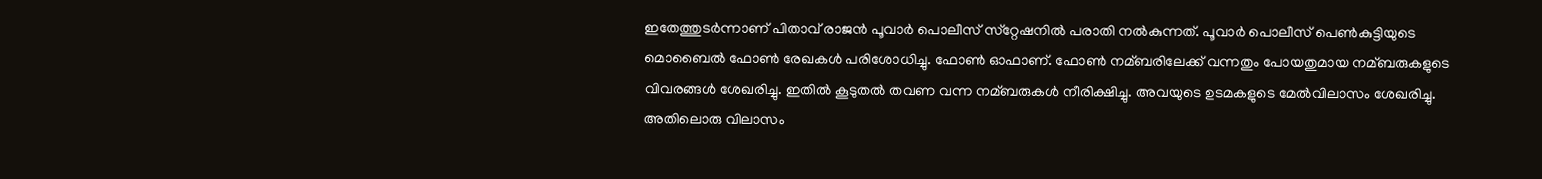ഇതേത്തുടര്‍ന്നാണ് പിതാവ് രാജന്‍ പൂവാര്‍ പൊലീസ് സ്‌റ്റേഷനില്‍ പരാതി നല്‍കുന്നത്. പൂവാര്‍ പൊലീസ് പെണ്‍കുട്ടിയുടെ മൊബൈല്‍ ഫോണ്‍ രേഖകള്‍ പരിശോധിച്ചു. ഫോണ്‍ ഓഫാണ്. ഫോണ്‍ നമ്ബരിലേക്ക് വന്നതും പോയതുമായ നമ്ബരുകളുടെ വിവരങ്ങള്‍ ശേഖരിച്ചു. ഇതില്‍ കൂടുതല്‍ തവണ വന്ന നമ്ബരുകള്‍ നീരിക്ഷിച്ചു. അവയുടെ ഉടമകളുടെ മേല്‍വിലാസം ശേഖരിച്ചു. അതിലൊരു വിലാസം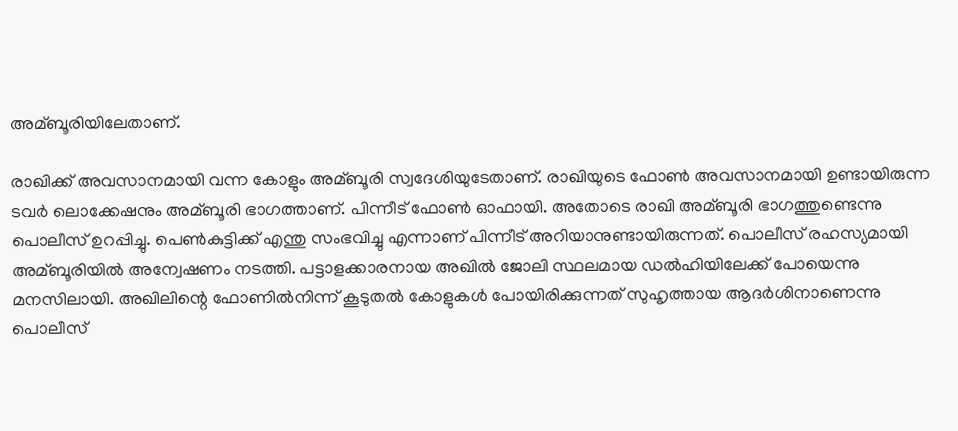അമ്ബൂരിയിലേതാണ്.

രാഖിക്ക് അവസാനമായി വന്ന കോളും അമ്ബൂരി സ്വദേശിയുടേതാണ്. രാഖിയുടെ ഫോണ്‍ അവസാനമായി ഉണ്ടായിരുന്ന ടവര്‍ ലൊക്കേഷനും അമ്ബൂരി ഭാഗത്താണ്. പിന്നീട് ഫോണ്‍ ഓഫായി. അതോടെ രാഖി അമ്ബൂരി ഭാഗത്തുണ്ടെന്നു പൊലീസ് ഉറപ്പിച്ചു. പെണ്‍കുട്ടിക്ക് എന്തു സംഭവിച്ചു എന്നാണ് പിന്നീട് അറിയാനുണ്ടായിരുന്നത്. പൊലീസ് രഹസ്യമായി അമ്ബൂരിയില്‍ അന്വേഷണം നടത്തി. പട്ടാളക്കാരനായ അഖില്‍ ജോലി സ്ഥലമായ ഡല്‍ഹിയിലേക്ക് പോയെന്നു മനസിലായി. അഖിലിന്റെ ഫോണില്‍നിന്ന് കൂടുതല്‍ കോളുകള്‍ പോയിരിക്കുന്നത് സുഹൃത്തായ ആദര്‍ശിനാണെന്നു പൊലീസ്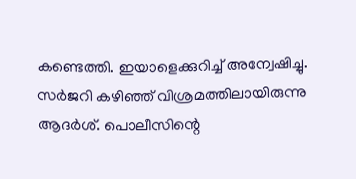കണ്ടെത്തി. ഇയാളെക്കുറിച്ച്‌ അന്വേഷിച്ചു. സര്‍ജറി കഴിഞ്ഞ് വിശ്രമത്തിലായിരുന്നു ആദര്‍ശ്. പൊലീസിന്റെ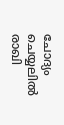ചോദ്യം ചെയ്യലില്‍ രാഖി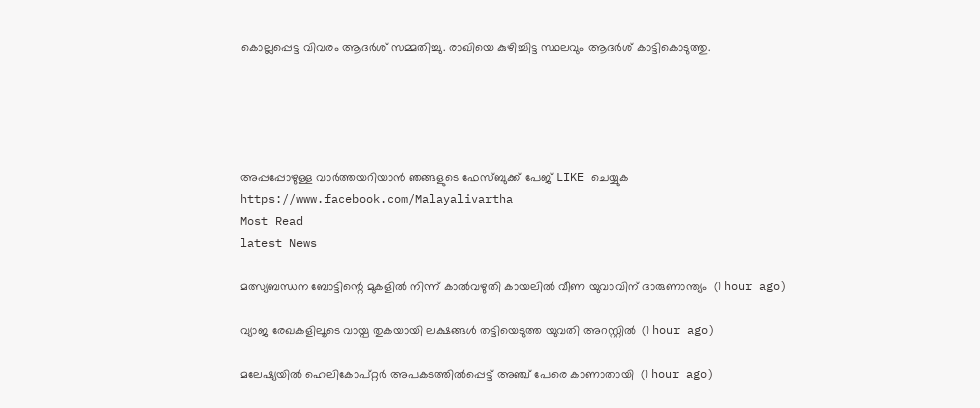കൊല്ലപ്പെട്ട വിവരം ആദര്‍ശ് സമ്മതിച്ചു. രാഖിയെ കുഴിച്ചിട്ട സ്ഥലവും ആദര്‍ശ് കാട്ടികൊടുത്തു.





അപ്പപ്പോഴുള്ള വാര്‍ത്തയറിയാന്‍ ഞങ്ങളുടെ ഫേസ്‌ബുക്ക്‌ പേജ് LIKE ചെയ്യുക
https://www.facebook.com/Malayalivartha
Most Read
latest News

മത്സ്യബന്ധന ബോട്ടിന്റെ മുകളില്‍ നിന്ന് കാല്‍വഴുതി കായലില്‍ വീണ യുവാവിന് ദാരുണാന്ത്യം  (1 hour ago)

വ്യാജ രേഖകളിലൂടെ വായ്പ തുകയായി ലക്ഷങ്ങള്‍ തട്ടിയെടുത്ത യുവതി അറസ്റ്റില്‍  (1 hour ago)

മലേഷ്യയില്‍ ഹെലികോപ്റ്റര്‍ അപകടത്തില്‍പ്പെട്ട് അഞ്ച് പേരെ കാണാതായി  (1 hour ago)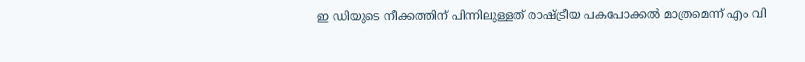ഇ ഡിയുടെ നീക്കത്തിന് പിന്നിലുള്ളത് രാഷ്ട്രീയ പകപോക്കല്‍ മാത്രമെന്ന് എം വി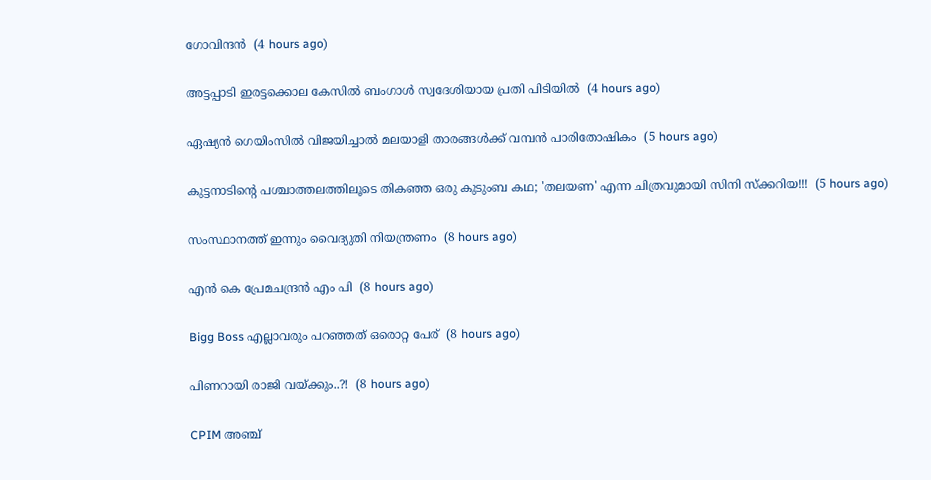ഗോവിന്ദന്‍  (4 hours ago)

അട്ടപ്പാടി ഇരട്ടക്കൊല കേസില്‍ ബംഗാള്‍ സ്വദേശിയായ പ്രതി പിടിയില്‍  (4 hours ago)

ഏഷ്യന്‍ ഗെയിംസില്‍ വിജയിച്ചാല്‍ മലയാളി താരങ്ങള്‍ക്ക് വമ്പന്‍ പാരിതോഷികം  (5 hours ago)

കുട്ടനാടിൻ്റെ പശ്ചാത്തലത്തിലൂടെ തികഞ്ഞ ഒരു കുടുംബ കഥ; 'തലയണ' എന്ന ചിത്രവുമായി സിനി സ്ക്കറിയ!!!  (5 hours ago)

സംസ്ഥാനത്ത് ഇന്നും വൈദ്യുതി നിയന്ത്രണം  (8 hours ago)

എൻ കെ പ്രേമചന്ദ്രൻ എം പി  (8 hours ago)

Bigg Boss എല്ലാവരും പറഞ്ഞത് ഒരൊറ്റ പേര്  (8 hours ago)

പിണറായി രാജി വയ്ക്കും..?!  (8 hours ago)

CPIM അഞ്ച്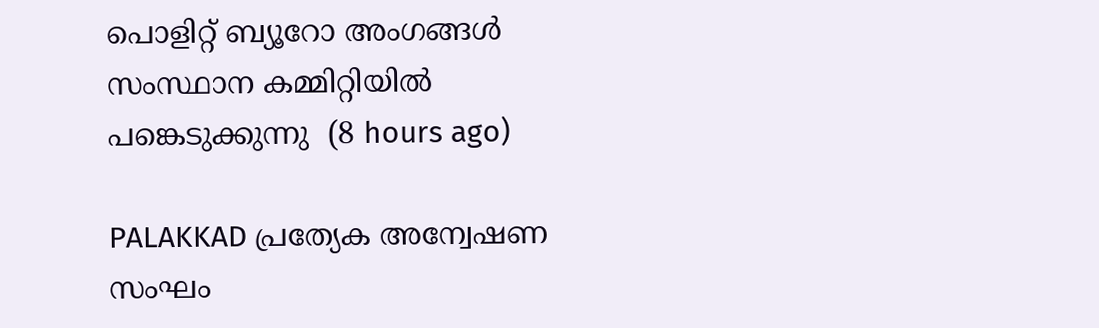പൊളിറ്റ് ബ്യൂറോ അംഗങ്ങള്‍ സംസ്ഥാന കമ്മിറ്റിയില്‍ പങ്കെടുക്കുന്നു  (8 hours ago)

PALAKKAD പ്രത്യേക അന്വേഷണ സംഘം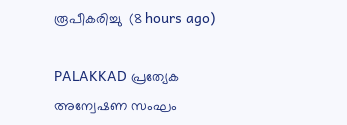രൂപീകരിച്ചു  (8 hours ago)

PALAKKAD പ്രത്യേക അന്വേഷണ സംഘം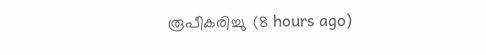രൂപീകരിച്ചു  (8 hours ago)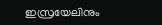ഇസ്രയേലിനും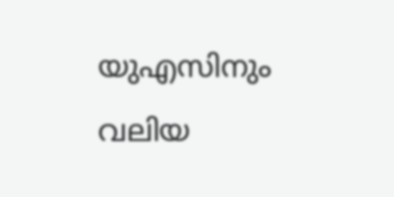യുഎസിനും വലിയ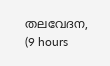തലവേദന,  (9 hours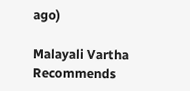ago)

Malayali Vartha Recommends